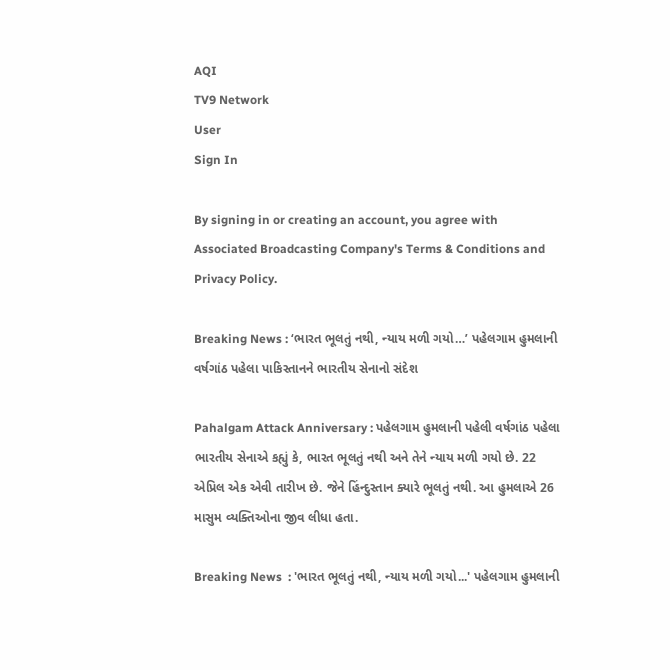AQI
TV9 Network
User
Sign In

By signing in or creating an account, you agree with Associated Broadcasting Company's Terms & Conditions and Privacy Policy.

Breaking News : ‘ભારત ભૂલતું નથી, ન્યાય મળી ગયો…’ પહેલગામ હુમલાની વર્ષગાંઠ પહેલા પાકિસ્તાનને ભારતીય સેનાનો સંદેશ

Pahalgam Attack Anniversary : પહેલગામ હુમલાની પહેલી વર્ષગાંઠ પહેલા ભારતીય સેનાએ કહ્યું કે, ભારત ભૂલતું નથી અને તેને ન્યાય મળી ગયો છે. 22 એપ્રિલ એક એવી તારીખ છે. જેને હિંન્દુસ્તાન ક્યારે ભૂલતું નથી. આ હુમલાએ 26 માસુમ વ્યક્તિઓના જીવ લીધા હતા.

Breaking News  : 'ભારત ભૂલતું નથી, ન્યાય મળી ગયો...' પહેલગામ હુમલાની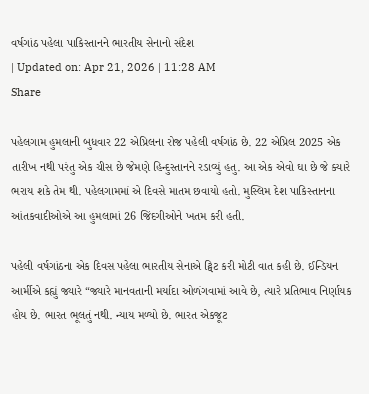વર્ષગાંઠ પહેલા પાકિસ્તાનને ભારતીય સેનાનો સંદેશ
| Updated on: Apr 21, 2026 | 11:28 AM
Share

પહેલગામ હુમલાની બુધવાર 22 એપ્રિલના રોજ પહેલી વર્ષગાંઠ છે. 22 એપ્રિલ 2025 એક તારીખ નથી પરંતુ એક ચીસ છે જેમણે હિન્દુસ્તાનને રડાવ્યું હતુ. આ એક એવો ઘા છે જે ક્યારે ભરાય શકે તેમ થી. પહેલગામમાં એ દિવસે માતમ છવાયો હતો. મુસ્લિમ દેશ પાકિસ્તાનના આંતકવાદીઓએ આ હુમલામાં 26 જિંદગીઓને ખતમ કરી હતી.

પહેલી વર્ષગાંઠના એક દિવસ પહેલા ભારતીય સેનાએ ટ્વિટ કરી મોટી વાત કહી છે. ઈન્ડિયન આર્મીએ કહ્યું જ્યારે “જ્યારે માનવતાની મર્યાદા ઓળંગવામાં આવે છે, ત્યારે પ્રતિભાવ નિર્ણાયક હોય છે. ભારત ભૂલતું નથી. ન્યાય મળ્યો છે. ભારત એકજૂટ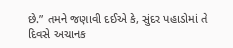છે.” તમને જણાવી દઈએ કે, સુંદર પહાડોમાં તે દિવસે અચાનક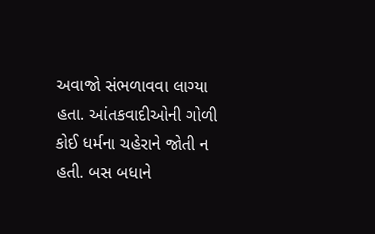અવાજો સંભળાવવા લાગ્યા હતા. આંતકવાદીઓની ગોળી કોઈ ધર્મના ચહેરાને જોતી ન હતી. બસ બધાને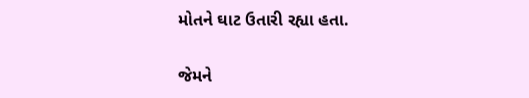મોતને ઘાટ ઉતારી રહ્યા હતા.

જેમને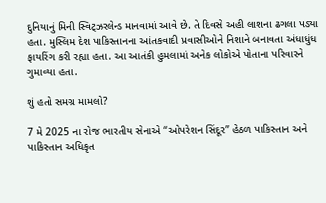દુનિયાનું મિની સ્વિટ્ઝરલેન્ડ માનવામાં આવે છે. તે દિવસે અહી લાશના ઢગલા પડ્યા હતા. મુસ્લિમ દેશ પાકિસ્તાનના આંતકવાદી પ્રવાસીઓને નિશાને બનાવતા અંધાધુંધ ફાયરિંગ કરી રહ્યા હતા. આ આતંકી હુમલામાં અનેક લોકોએ પોતાના પરિવારને ગુમાવ્યા હતા.

શું હતો સમગ્ર મામલો?

7 મે 2025 ના રોજ ભારતીય સેનાએ “ઓપરેશન સિંદૂર” હેઠળ પાકિસ્તાન અને પાકિસ્તાન અધિકૃત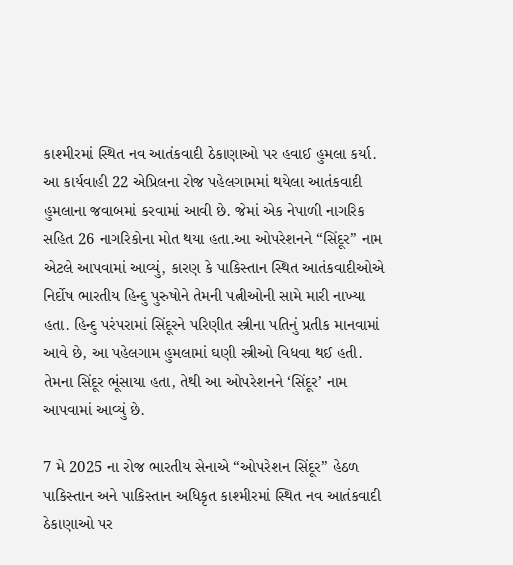કાશ્મીરમાં સ્થિત નવ આતંકવાદી ઠેકાણાઓ પર હવાઈ હુમલા કર્યા. આ કાર્યવાહી 22 એપ્રિલના રોજ પહેલગામમાં થયેલા આતંકવાદી હુમલાના જવાબમાં કરવામાં આવી છે. જેમાં એક નેપાળી નાગરિક સહિત 26 નાગરિકોના મોત થયા હતા.આ ઓપરેશનને “સિંદૂર” નામ એટલે આપવામાં આવ્યું, કારણ કે પાકિસ્તાન સ્થિત આતંકવાદીઓએ નિર્દોષ ભારતીય હિન્દુ પુરુષોને તેમની પત્નીઓની સામે મારી નાખ્યા હતા. હિન્દુ પરંપરામાં સિંદૂરને પરિણીત સ્ત્રીના પતિનું પ્રતીક માનવામાં આવે છે, આ પહેલગામ હુમલામાં ઘણી સ્ત્રીઓ વિધવા થઈ હતી. તેમના સિંદૂર ભૂંસાયા હતા, તેથી આ ઓપરેશનને ‘સિંદૂર’ નામ આપવામાં આવ્યું છે.

7 મે 2025 ના રોજ ભારતીય સેનાએ “ઓપરેશન સિંદૂર” હેઠળ પાકિસ્તાન અને પાકિસ્તાન અધિકૃત કાશ્મીરમાં સ્થિત નવ આતંકવાદી ઠેકાણાઓ પર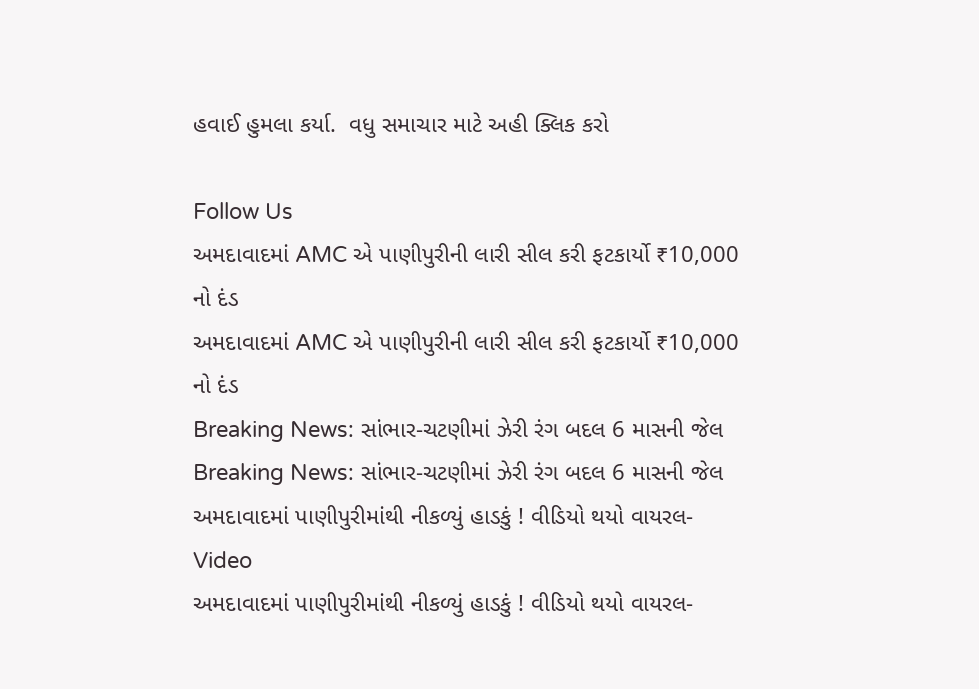હવાઈ હુમલા કર્યા.  વધુ સમાચાર માટે અહી ક્લિક કરો

Follow Us
અમદાવાદમાં AMC એ પાણીપુરીની લારી સીલ કરી ફટકાર્યો ₹10,000 નો દંડ
અમદાવાદમાં AMC એ પાણીપુરીની લારી સીલ કરી ફટકાર્યો ₹10,000 નો દંડ
Breaking News: સાંભાર-ચટણીમાં ઝેરી રંગ બદલ 6 માસની જેલ
Breaking News: સાંભાર-ચટણીમાં ઝેરી રંગ બદલ 6 માસની જેલ
અમદાવાદમાં પાણીપુરીમાંથી નીકળ્યું હાડકું ! વીડિયો થયો વાયરલ-Video
અમદાવાદમાં પાણીપુરીમાંથી નીકળ્યું હાડકું ! વીડિયો થયો વાયરલ-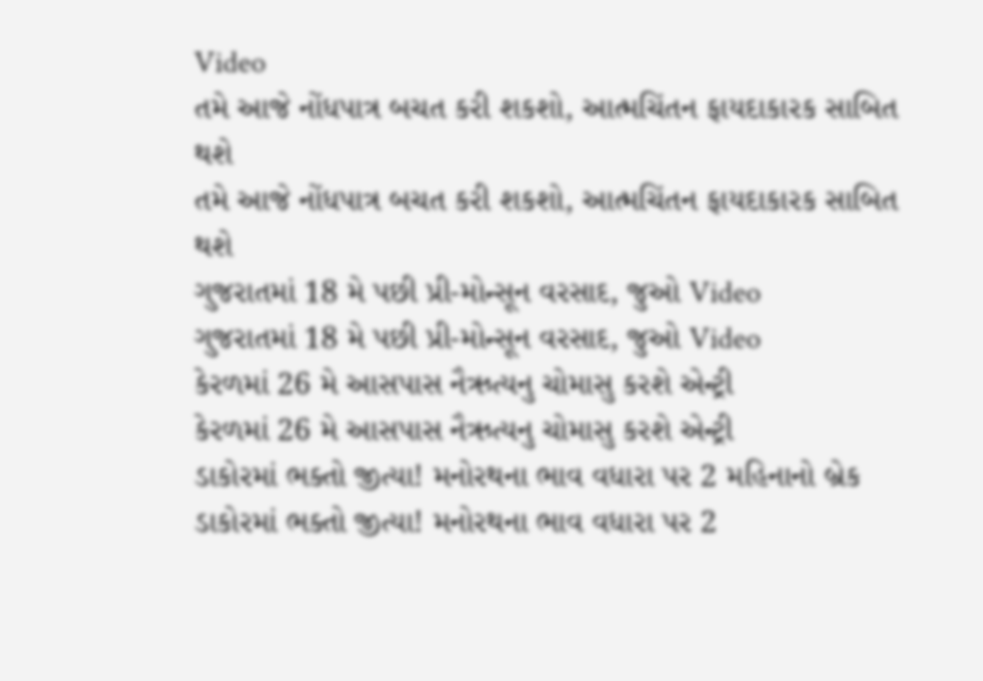Video
તમે આજે નોંધપાત્ર બચત કરી શકશો, આત્મચિંતન ફાયદાકારક સાબિત થશે
તમે આજે નોંધપાત્ર બચત કરી શકશો, આત્મચિંતન ફાયદાકારક સાબિત થશે
ગુજરાતમાં 18 મે પછી પ્રી-મોન્સૂન વરસાદ, જુઓ Video
ગુજરાતમાં 18 મે પછી પ્રી-મોન્સૂન વરસાદ, જુઓ Video
કેરળમાં 26 મે આસપાસ નૈઋત્યનુ ચોમાસુ કરશે એન્ટ્રી
કેરળમાં 26 મે આસપાસ નૈઋત્યનુ ચોમાસુ કરશે એન્ટ્રી
ડાકોરમાં ભક્તો જીત્યા! મનોરથના ભાવ વધારા પર 2 મહિનાનો બ્રેક
ડાકોરમાં ભક્તો જીત્યા! મનોરથના ભાવ વધારા પર 2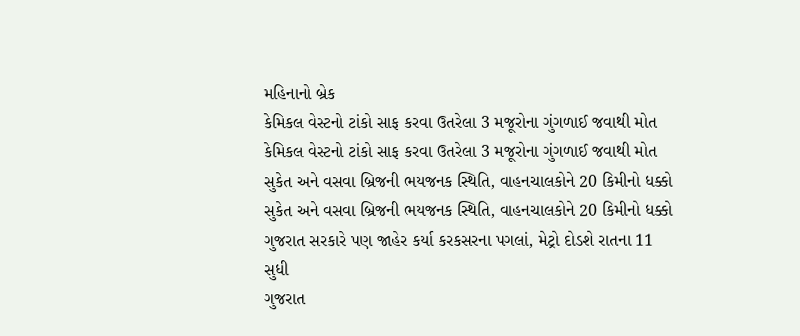મહિનાનો બ્રેક
કેમિકલ વેસ્ટનો ટાંકો સાફ કરવા ઉતરેલા 3 મજૂરોના ગુંગળાઈ જવાથી મોત
કેમિકલ વેસ્ટનો ટાંકો સાફ કરવા ઉતરેલા 3 મજૂરોના ગુંગળાઈ જવાથી મોત
સુકેત અને વસવા બ્રિજની ભયજનક સ્થિતિ, વાહનચાલકોને 20 કિમીનો ધક્કો
સુકેત અને વસવા બ્રિજની ભયજનક સ્થિતિ, વાહનચાલકોને 20 કિમીનો ધક્કો
ગુજરાત સરકારે પણ જાહેર કર્યા કરકસરના પગલાં, મેટ્રો દોડશે રાતના 11 સુધી
ગુજરાત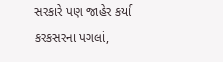સરકારે પણ જાહેર કર્યા કરકસરના પગલાં,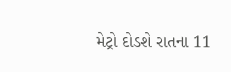મેટ્રો દોડશે રાતના 11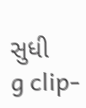સુધી
g clip-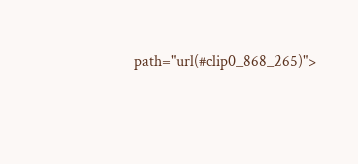path="url(#clip0_868_265)">